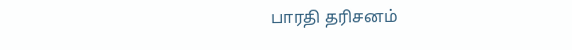பாரதி தரிசனம்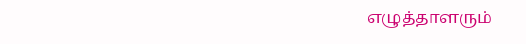எழுத்தாளரும்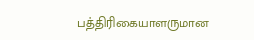பத்திரிகையாளருமான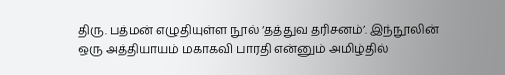திரு. பத்மன் எழுதியுள்ள நூல் ‘தத்துவ தரிசனம்’. இந்நூலின் ஒரு அத்தியாயம் மகாகவி பாரதி என்னும் அமிழ்தில்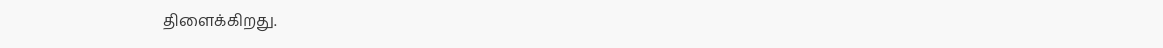திளைக்கிறது.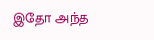இதோ அந்த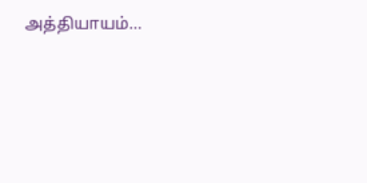அத்தியாயம்…